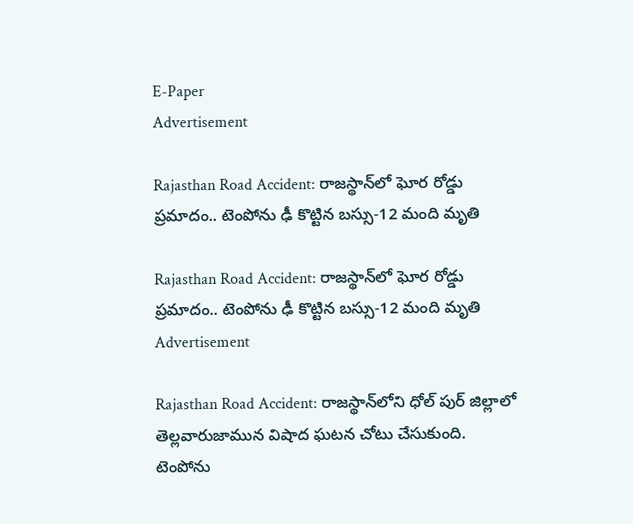E-Paper
Advertisement

Rajasthan Road Accident: రాజస్థాన్‌లో ఘోర రోడ్డు ప్రమాదం.. టెంపోను ఢీ కొట్టిన బస్సు-12 మంది మృతి

Rajasthan Road Accident: రాజస్థాన్‌లో ఘోర రోడ్డు ప్రమాదం.. టెంపోను ఢీ కొట్టిన బస్సు-12 మంది మృతి
Advertisement

Rajasthan Road Accident: రాజస్థాన్‌లోని ధోల్ పుర్ జిల్లాలో తెల్లవారుజామున విషాద ఘటన చోటు చేసుకుంది. టెంపోను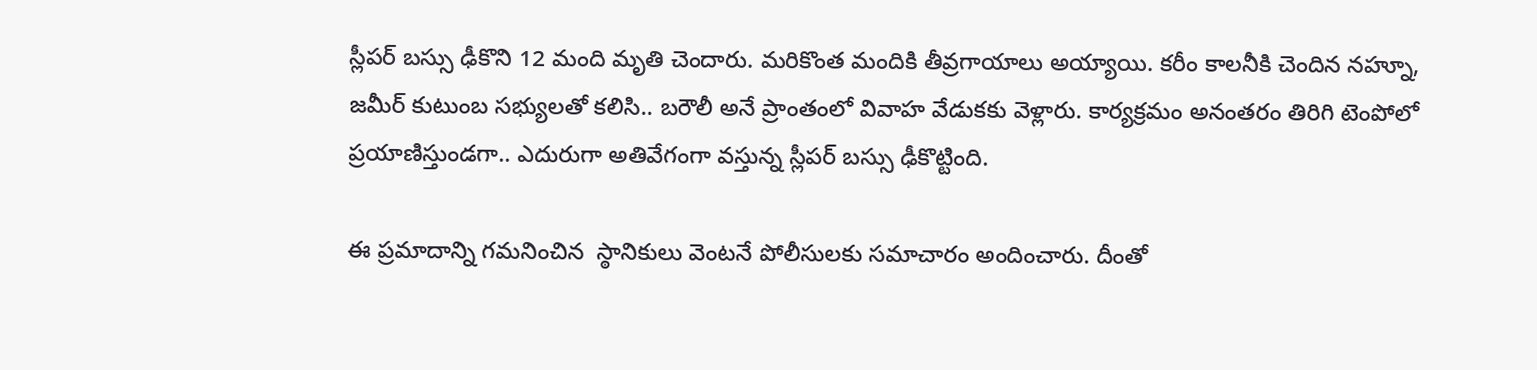స్లీపర్ బస్సు ఢీకొని 12 మంది మృతి చెందారు. మరికొంత మందికి తీవ్రగాయాలు అయ్యాయి. కరీం కాలనీకి చెందిన నహ్నూ, జమీర్ కుటుంబ సభ్యులతో కలిసి.. బరౌలీ అనే ప్రాంతంలో వివాహ వేడుకకు వెళ్లారు. కార్యక్రమం అనంతరం తిరిగి టెంపోలో ప్రయాణిస్తుండగా.. ఎదురుగా అతివేగంగా వస్తున్న స్లీపర్ బస్సు ఢీకొట్టింది.

ఈ ప్రమాదాన్ని గమనించిన  స్ఠానికులు వెంటనే పోలీసులకు సమాచారం అందించారు. దీంతో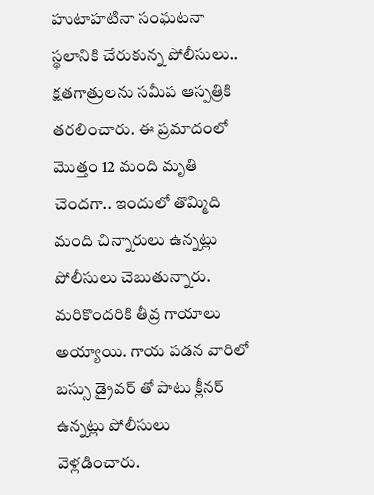హుటాహటినా సంఘటనా స్థలానికి చేరుకున్న పోలీసులు.. క్షతగాత్రులను సమీప ఆస్పత్రికి తరలించారు. ఈ ప్రమాదంలో మొత్తం 12 మంది మృతి చెందగా.. ఇందులో తొమ్మిది మంది చిన్నారులు ఉన్నట్లు పోలీసులు చెబుతున్నారు. మరికొందరికి తీవ్ర గాయాలు అయ్యాయి. గాయ పడన వారిలో బస్సు డ్రైవర్ తో పాటు క్లీనర్ ఉన్నట్లు పోలీసులు వెళ్లడించారు.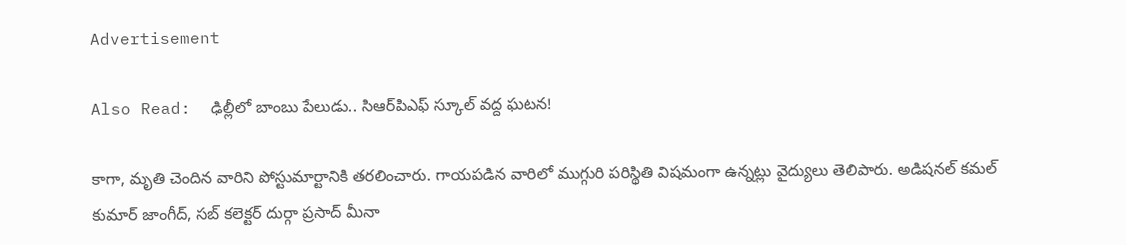Advertisement

Also Read:  ఢిల్లీలో బాంబు పేలుడు.. సిఆర్‌పిఎఫ్ స్కూల్ వద్ద ఘటన!

కాగా, మృతి చెందిన వారిని పోస్టుమార్టానికి తరలించారు. గాయపడిన వారిలో ముగ్గురి పరిస్థితి విషమంగా ఉన్నట్లు వైద్యులు తెలిపారు. అడిషనల్ కమల్ కుమార్ జాంగీద్, సబ్ కలెక్టర్ దుర్గా ప్రసాద్ మీనా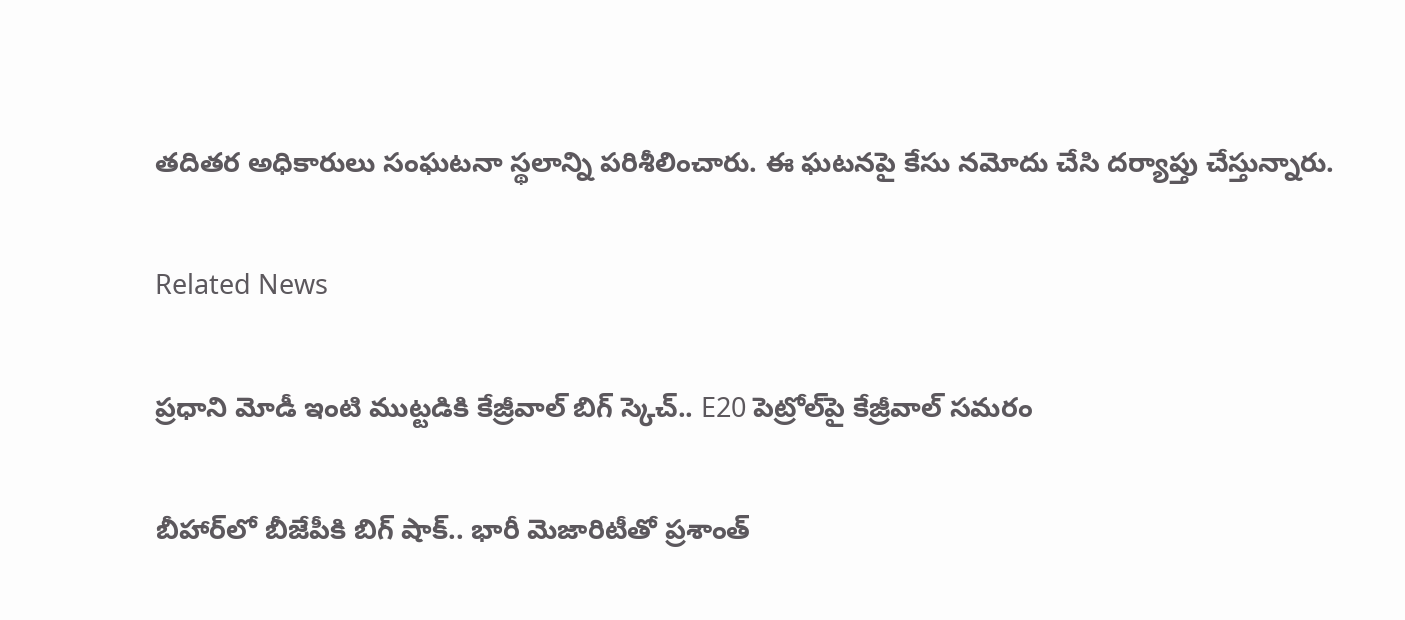తదితర అధికారులు సంఘటనా స్థలాన్ని పరిశీలించారు. ఈ ఘటనపై కేసు నమోదు చేసి దర్యాప్తు చేస్తున్నారు.

Related News

ప్రధాని మోడీ ఇంటి ముట్టడికి కేజ్రీవాల్ బిగ్ స్కెచ్.. E20 పెట్రోల్‌పై కేజ్రీవాల్ సమరం

బీహార్‌లో బీజేపీకి బిగ్ షాక్.. భారీ మెజారిటీతో ప్రశాంత్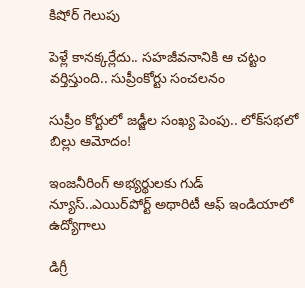కిషోర్ గెలుపు

పెళ్లే కానక్కర్లేదు.. సహజీవనానికి ఆ చట్టం వర్తిస్తుంది.. సుప్రీంకోర్టు సంచలనం

సుప్రీం కోర్టులో జడ్జీల సంఖ్య పెంపు.. లోక్‌సభలో బిల్లు ఆమోదం!

ఇంజనీరింగ్ అభ్యర్థులకు గుడ్ న్యూస్..ఎయిర్‌పోర్ట్ అథారిటీ ఆఫ్ ఇండియాలో ఉద్యోగాలు

డిగ్రీ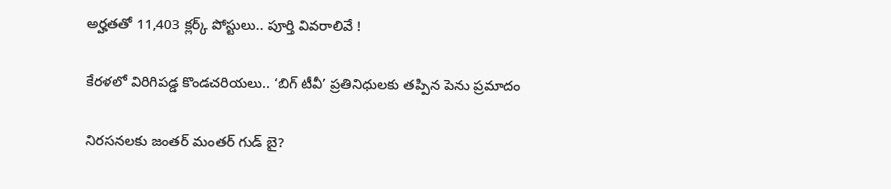అర్హతతో 11,403 క్లర్క్ పోస్టులు.. పూర్తి వివరాలివే !

కేరళలో విరిగిపడ్డ కొండచరియలు.. ‘బిగ్ టీవీ’ ప్రతినిధులకు తప్పిన పెను ప్రమాదం

నిరసనలకు జంతర్ మంతర్ గుడ్ బై?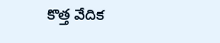కొత్త వేదిక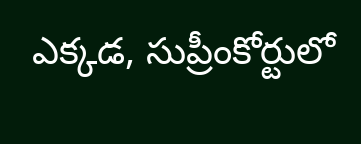ఎక్కడ, సుప్రీంకోర్టులో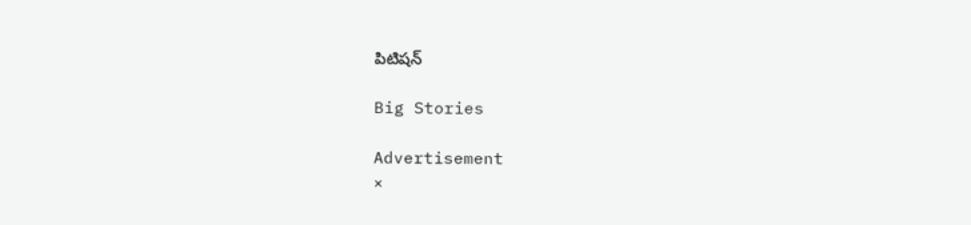పిటిషన్

Big Stories

Advertisement
×